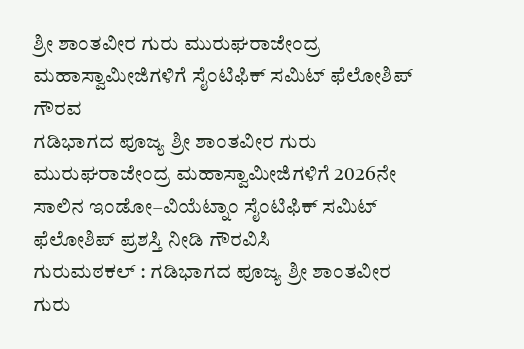ಶ್ರೀ ಶಾಂತವೀರ ಗುರು ಮುರುಘರಾಜೇಂದ್ರ ಮಹಾಸ್ವಾಮೀಜಿಗಳಿಗೆ ಸೈಂಟಿಫಿಕ್ ಸಮಿಟ್ ಫೆಲೋಶಿಪ್ ಗೌರವ
ಗಡಿಭಾಗದ ಪೂಜ್ಯ ಶ್ರೀ ಶಾಂತವೀರ ಗುರು ಮುರುಘರಾಜೇಂದ್ರ ಮಹಾಸ್ವಾಮೀಜಿಗಳಿಗೆ 2026ನೇ ಸಾಲಿನ ಇಂಡೋ–ವಿಯೆಟ್ನಾಂ ಸೈಂಟಿಫಿಕ್ ಸಮಿಟ್ ಫೆಲೋಶಿಪ್ ಪ್ರಶಸ್ತಿ ನೀಡಿ ಗೌರವಿಸಿ
ಗುರುಮಠಕಲ್ : ಗಡಿಭಾಗದ ಪೂಜ್ಯ ಶ್ರೀ ಶಾಂತವೀರ ಗುರು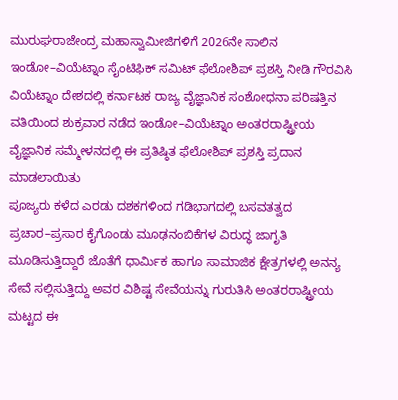ಮುರುಘರಾಜೇಂದ್ರ ಮಹಾಸ್ವಾಮೀಜಿಗಳಿಗೆ 2026ನೇ ಸಾಲಿನ ಇಂಡೋ–ವಿಯೆಟ್ನಾಂ ಸೈಂಟಿಫಿಕ್ ಸಮಿಟ್ ಫೆಲೋಶಿಪ್ ಪ್ರಶಸ್ತಿ ನೀಡಿ ಗೌರವಿಸಿ
ವಿಯೆಟ್ನಾಂ ದೇಶದಲ್ಲಿ ಕರ್ನಾಟಕ ರಾಜ್ಯ ವೈಜ್ಞಾನಿಕ ಸಂಶೋಧನಾ ಪರಿಷತ್ತಿನ ವತಿಯಿಂದ ಶುಕ್ರವಾರ ನಡೆದ ಇಂಡೋ–ವಿಯೆಟ್ನಾಂ ಅಂತರರಾಷ್ಟ್ರೀಯ ವೈಜ್ಞಾನಿಕ ಸಮ್ಮೇಳನದಲ್ಲಿ ಈ ಪ್ರತಿಷ್ಠಿತ ಫೆಲೋಶಿಪ್ ಪ್ರಶಸ್ತಿ ಪ್ರದಾನ ಮಾಡಲಾಯಿತು
ಪೂಜ್ಯರು ಕಳೆದ ಎರಡು ದಶಕಗಳಿಂದ ಗಡಿಭಾಗದಲ್ಲಿ ಬಸವತತ್ವದ ಪ್ರಚಾರ–ಪ್ರಸಾರ ಕೈಗೊಂಡು ಮೂಢನಂಬಿಕೆಗಳ ವಿರುದ್ಧ ಜಾಗೃತಿ ಮೂಡಿಸುತ್ತಿದ್ದಾರೆ ಜೊತೆಗೆ ಧಾರ್ಮಿಕ ಹಾಗೂ ಸಾಮಾಜಿಕ ಕ್ಷೇತ್ರಗಳಲ್ಲಿ ಅನನ್ಯ ಸೇವೆ ಸಲ್ಲಿಸುತ್ತಿದ್ದು ಅವರ ವಿಶಿಷ್ಟ ಸೇವೆಯನ್ನು ಗುರುತಿಸಿ ಅಂತರರಾಷ್ಟ್ರೀಯ ಮಟ್ಟದ ಈ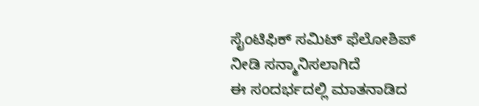ಸೈಂಟಿಫಿಕ್ ಸಮಿಟ್ ಫೆಲೋಶಿಪ್ ನೀಡಿ ಸನ್ಮಾನಿಸಲಾಗಿದೆ
ಈ ಸಂದರ್ಭದಲ್ಲಿ ಮಾತನಾಡಿದ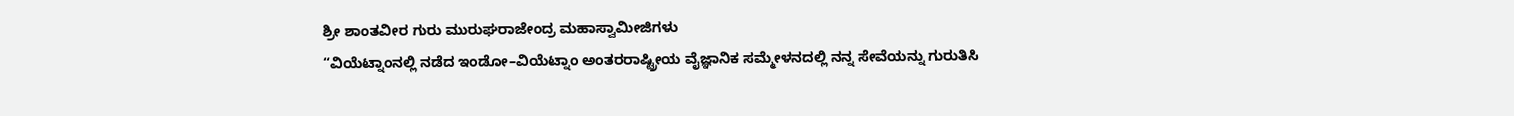ಶ್ರೀ ಶಾಂತವೀರ ಗುರು ಮುರುಘರಾಜೇಂದ್ರ ಮಹಾಸ್ವಾಮೀಜಿಗಳು
“ವಿಯೆಟ್ನಾಂನಲ್ಲಿ ನಡೆದ ಇಂಡೋ–ವಿಯೆಟ್ನಾಂ ಅಂತರರಾಷ್ಟ್ರೀಯ ವೈಜ್ಞಾನಿಕ ಸಮ್ಮೇಳನದಲ್ಲಿ ನನ್ನ ಸೇವೆಯನ್ನು ಗುರುತಿಸಿ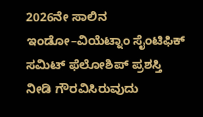2026ನೇ ಸಾಲಿನ ಇಂಡೋ–ವಿಯೆಟ್ನಾಂ ಸೈಂಟಿಫಿಕ್ ಸಮಿಟ್ ಫೆಲೋಶಿಪ್ ಪ್ರಶಸ್ತಿ ನೀಡಿ ಗೌರವಿಸಿರುವುದು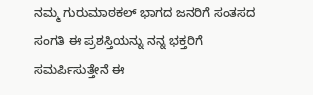ನಮ್ಮ ಗುರುಮಾಠಕಲ್ ಭಾಗದ ಜನರಿಗೆ ಸಂತಸದ ಸಂಗತಿ ಈ ಪ್ರಶಸ್ತಿಯನ್ನು ನನ್ನ ಭಕ್ತರಿಗೆ ಸಮರ್ಪಿಸುತ್ತೇನೆ ಈ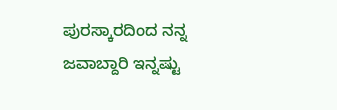ಪುರಸ್ಕಾರದಿಂದ ನನ್ನ ಜವಾಬ್ದಾರಿ ಇನ್ನಷ್ಟು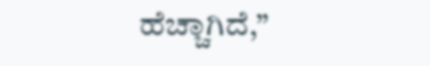ಹೆಚ್ಚಾಗಿದೆ,”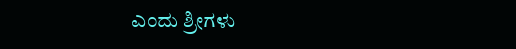ಎಂದು ಶ್ರೀಗಳು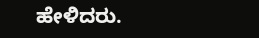ಹೇಳಿದರು.